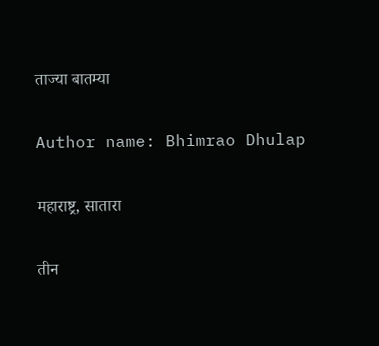ताज्या बातम्या

Author name: Bhimrao Dhulap

महाराष्ट्र, सातारा

तीन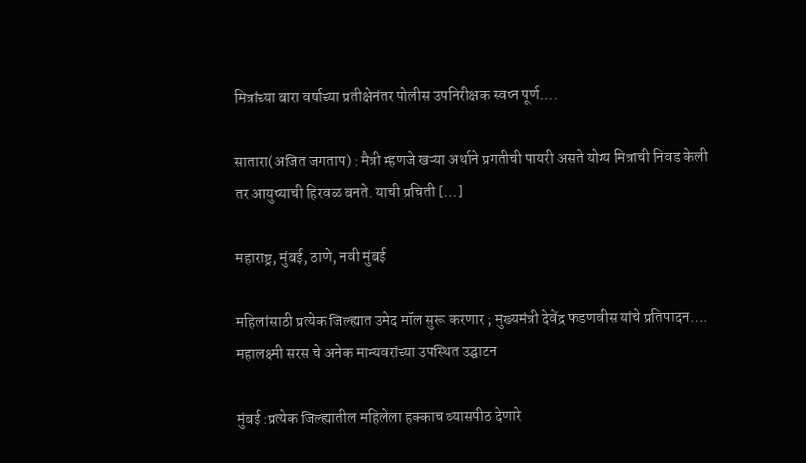मित्रांच्या बारा वर्षाच्या प्रतीक्षेनंतर पोलीस उपनिरीक्षक स्वप्न पूर्ण….

सातारा(अजित जगताप) : मैत्री म्हणजे खऱ्या अर्थाने प्रगतीची पायरी असते योग्य मित्राची निवड केली तर आयुष्याची हिरवळ बनते. याची प्रचिती […]

महाराष्ट्र, मुंबई, ठाणे, नवी मुंबई

महिलांसाठी प्रत्येक जिल्ह्यात उमेद मॉल सुरू करणार ; मुख्यमंत्री देवेंद्र फडणवीस यांचे प्रतिपादन…. महालक्ष्मी सरस चे अनेक मान्यवरांच्या उपस्थित उद्घाटन

मुंबई :प्रत्येक जिल्ह्यातील महिलेला हक्काच व्यासपीठ देणारे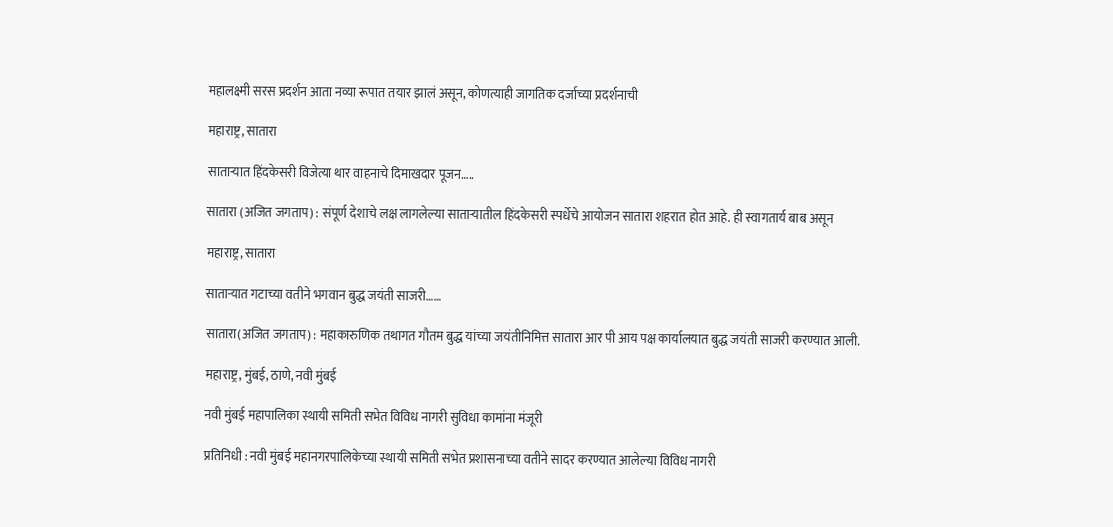महालक्ष्मी सरस प्रदर्शन आता नव्या रूपात तयार झालं असून, कोणत्याही जागतिक दर्जाच्या प्रदर्शनाची

महाराष्ट्र, सातारा

साताऱ्यात हिंदकेसरी विजेत्या थार वाहनाचे दिमाखदार पूजन…..

सातारा (अजित जगताप) : संपूर्ण देशाचे लक्ष लागलेल्या साताऱ्यातील हिंदकेसरी स्पर्धेचे आयोजन सातारा शहरात होत आहे. ही स्वागतार्य बाब असून

महाराष्ट्र, सातारा

साताऱ्यात गटाच्या वतीने भगवान बुद्ध जयंती साजरी……

सातारा(अजित जगताप) : महाकारुणिक तथागत गौतम बुद्ध यांच्या जयंतीनिमित्त सातारा आर पी आय पक्ष कार्यालयात बुद्ध जयंती साजरी करण्यात आली.

महाराष्ट्र, मुंबई, ठाणे, नवी मुंबई

नवी मुंबई महापालिका स्थायी समिती सभेत विविध नागरी सुविधा कामांना मंजूरी

प्रतिनिधी : नवी मुंबई महानगरपालिकेच्या स्थायी समिती सभेत प्रशासनाच्या वतीने सादर करण्यात आलेल्या विविध नागरी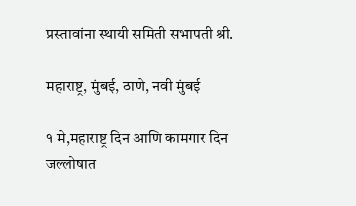प्रस्तावांना स्थायी समिती सभापती श्री.

महाराष्ट्र, मुंबई, ठाणे, नवी मुंबई

१ मे,महाराष्ट्र दिन आणि कामगार दिन जल्लोषात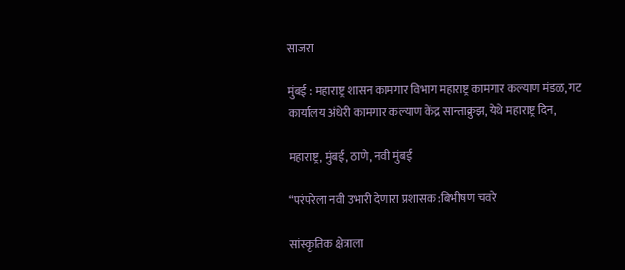साजरा

मुंबई : महाराष्ट्र शासन कामगार विभाग महाराष्ट्र कामगार कल्याण मंडळ, गट कार्यालय अंधेरी कामगार कल्याण केंद्र सान्ताक्रुझ, येथे महाराष्ट्र दिन,

महाराष्ट्र, मुंबई, ठाणे, नवी मुंबई

“परंपरेला नवी उभारी देणारा प्रशासक :बिभीषण चवरे

सांस्कृतिक क्षेत्राला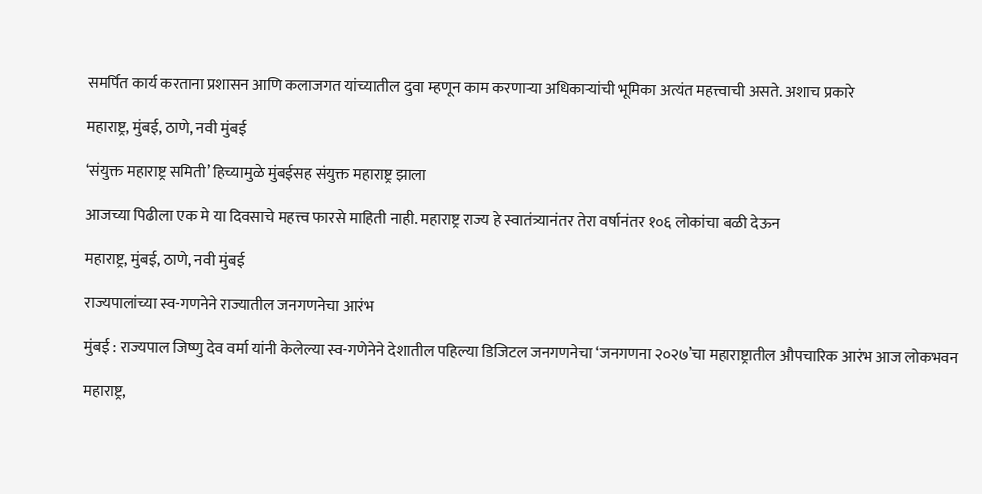समर्पित कार्य करताना प्रशासन आणि कलाजगत यांच्यातील दुवा म्हणून काम करणाऱ्या अधिकाऱ्यांची भूमिका अत्यंत महत्त्वाची असते. अशाच प्रकारे

महाराष्ट्र, मुंबई, ठाणे, नवी मुंबई

‘संयुक्त महाराष्ट्र समिती’ हिच्यामुळे मुंबईसह संयुक्त महाराष्ट्र झाला

आजच्या पिढीला एक मे या दिवसाचे महत्त्व फारसे माहिती नाही. महाराष्ट्र राज्य हे स्वातंत्र्यानंतर तेरा वर्षानंतर १०६ लोकांचा बळी देऊन

महाराष्ट्र, मुंबई, ठाणे, नवी मुंबई

राज्यपालांच्या स्व-गणनेने राज्यातील जनगणनेचा आरंभ

मुंबई : राज्यपाल जिष्णु देव वर्मा यांनी केलेल्या स्व-गणेनेने देशातील पहिल्या डिजिटल जनगणनेचा ‘जनगणना २०२७’चा महाराष्ट्रातील औपचारिक आरंभ आज लोकभवन

महाराष्ट्र,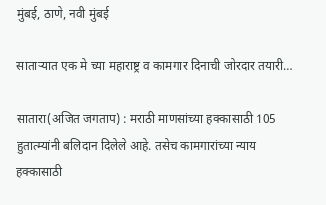मुंबई, ठाणे, नवी मुंबई

साताऱ्यात एक मे च्या महाराष्ट्र व कामगार दिनाची जोरदार तयारी…

सातारा(अजित जगताप) : मराठी माणसांच्या हक्कासाठी 105 हुतात्म्यांनी बलिदान दिलेले आहे. तसेच कामगारांच्या न्याय हक्कासाठी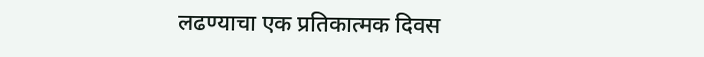लढण्याचा एक प्रतिकात्मक दिवस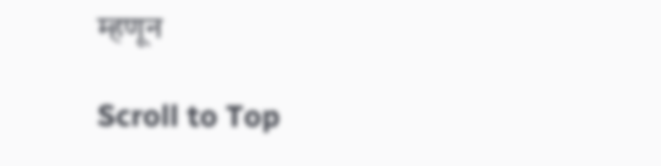म्हणून

Scroll to Top